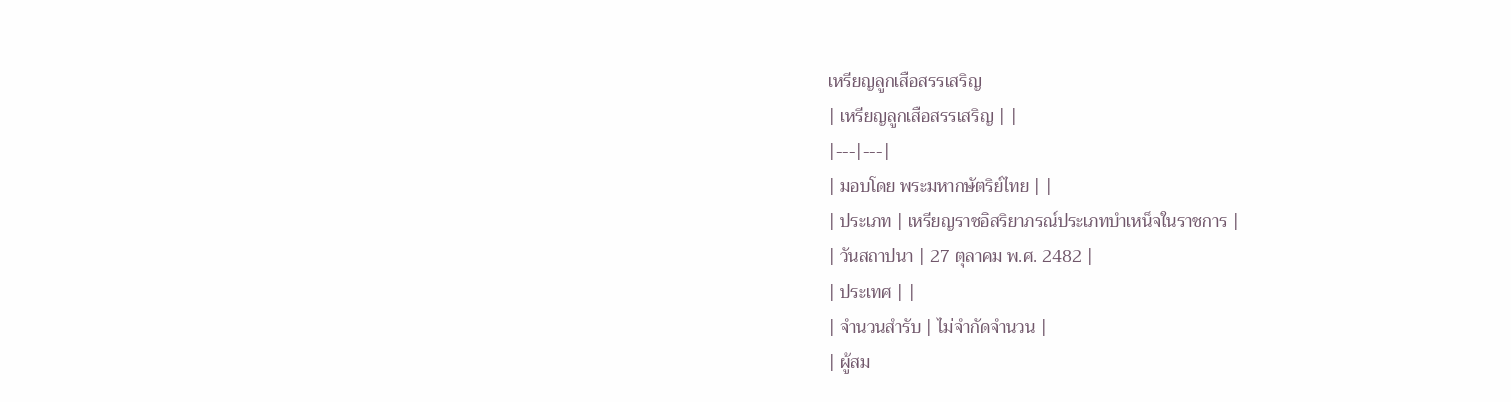เหรียญลูกเสือสรรเสริญ
| เหรียญลูกเสือสรรเสริญ | |
|---|---|
| มอบโดย พระมหากษัตริย์ไทย | |
| ประเภท | เหรียญราชอิสริยาภรณ์ประเภทบำเหน็จในราชการ |
| วันสถาปนา | 27 ตุลาคม พ.ศ. 2482 |
| ประเทศ | |
| จำนวนสำรับ | ไม่จำกัดจำนวน |
| ผู้สม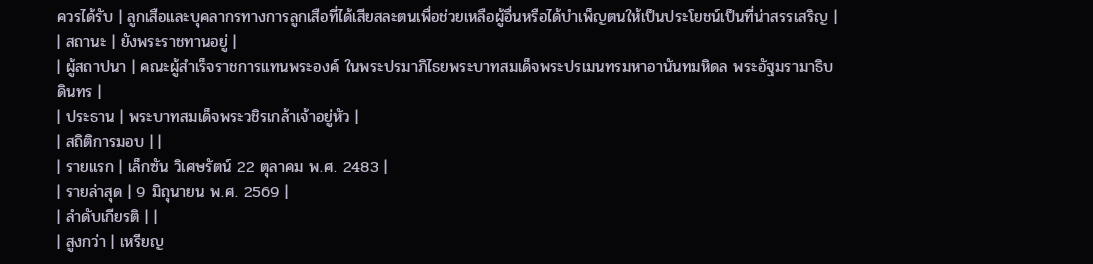ควรได้รับ | ลูกเสือและบุคลากรทางการลูกเสือที่ได้เสียสละตนเพื่อช่วยเหลือผู้อื่นหรือได้บำเพ็ญตนให้เป็นประโยชน์เป็นที่น่าสรรเสริญ |
| สถานะ | ยังพระราชทานอยู่ |
| ผู้สถาปนา | คณะผู้สำเร็จราชการแทนพระองค์ ในพระปรมาภิไธยพระบาทสมเด็จพระปรเมนทรมหาอานันทมหิดล พระอัฐมรามาธิบดินทร |
| ประธาน | พระบาทสมเด็จพระวชิรเกล้าเจ้าอยู่หัว |
| สถิติการมอบ | |
| รายแรก | เล็กซัน วิเศษรัตน์ 22 ตุลาคม พ.ศ. 2483 |
| รายล่าสุด | 9 มิถุนายน พ.ศ. 2569 |
| ลำดับเกียรติ | |
| สูงกว่า | เหรียญ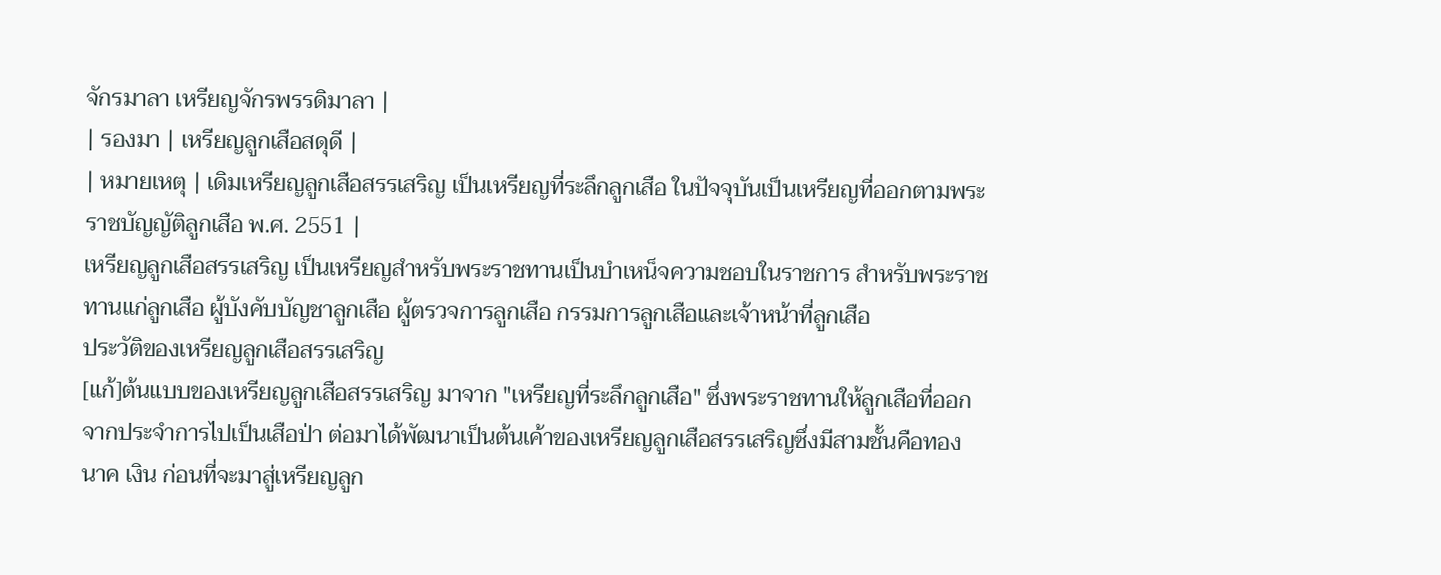จักรมาลา เหรียญจักรพรรดิมาลา |
| รองมา | เหรียญลูกเสือสดุดี |
| หมายเหตุ | เดิมเหรียญลูกเสือสรรเสริญ เป็นเหรียญที่ระลึกลูกเสือ ในปัจจุบันเป็นเหรียญที่ออกตามพระราชบัญญัติลูกเสือ พ.ศ. 2551 |
เหรียญลูกเสือสรรเสริญ เป็นเหรียญสำหรับพระราชทานเป็นบำเหน็จความชอบในราชการ สำหรับพระราชทานแก่ลูกเสือ ผู้บังคับบัญชาลูกเสือ ผู้ตรวจการลูกเสือ กรรมการลูกเสือและเจ้าหน้าที่ลูกเสือ
ประวัติของเหรียญลูกเสือสรรเสริญ
[แก้]ต้นแบบของเหรียญลูกเสือสรรเสริญ มาจาก "เหรียญที่ระลึกลูกเสือ" ซึ่งพระราชทานให้ลูกเสือที่ออกจากประจำการไปเป็นเสือป่า ต่อมาได้พัฒนาเป็นต้นเค้าของเหรียญลูกเสือสรรเสริญซึ่งมีสามชั้นคือทอง นาค เงิน ก่อนที่จะมาสู่เหรียญลูก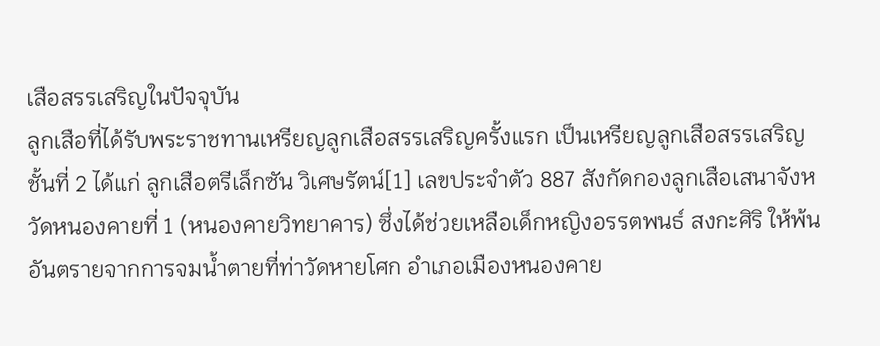เสือสรรเสริญในปัจจุบัน
ลูกเสือที่ได้รับพระราชทานเหรียญลูกเสือสรรเสริญครั้งแรก เป็นเหรียญลูกเสือสรรเสริญชั้นที่ 2 ได้แก่ ลูกเสือตรีเล็กซัน วิเศษรัตน์[1] เลขประจำตัว 887 สังกัดกองลูกเสือเสนาจังหวัดหนองคายที่ 1 (หนองคายวิทยาคาร) ซึ่งได้ช่วยเหลือเด็กหญิงอรรตพนธ์ สงกะศิริ ให้พ้นอันตรายจากการจมน้ำตายที่ท่าวัดหายโศก อำเภอเมืองหนองคาย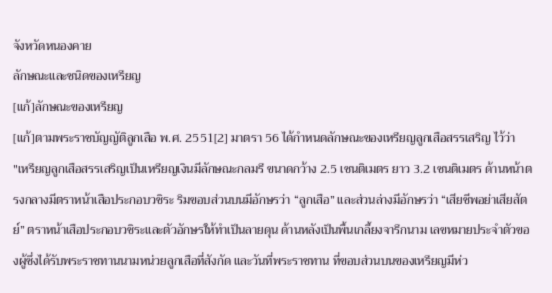จังหวัดหนองคาย
ลักษณะและชนิดของเหรียญ
[แก้]ลักษณะของเหรียญ
[แก้]ตามพระราชบัญญัติลูกเสือ พ.ศ. 2551[2] มาตรา 56 ได้กำหนดลักษณะของเหรียญลูกเสือสรรเสริญ ไว้ว่า
"เหรียญลูกเสือสรรเสริญเป็นเหรียญเงินมีลักษณะกลมรี ขนาดกว้าง 2.5 เซนติเมตร ยาว 3.2 เซนติเมตร ด้านหน้าตรงกลางมีตราหน้าเสือประกอบวชิระ ริมขอบส่วนบนมีอักษรว่า “ลูกเสือ” และส่วนล่างมีอักษรว่า “เสียชีพอย่าเสียสัตย์” ตราหน้าเสือประกอบวชิระและตัวอักษรให้ทำเป็นลายดุน ด้านหลังเป็นพื้นเกลี้ยงจารึกนาม เลขหมายประจำตัวของผู้ซึ่งได้รับพระราชทานนามหน่วยลูกเสือที่สังกัด และวันที่พระราชทาน ที่ขอบส่วนบนของเหรียญมีห่ว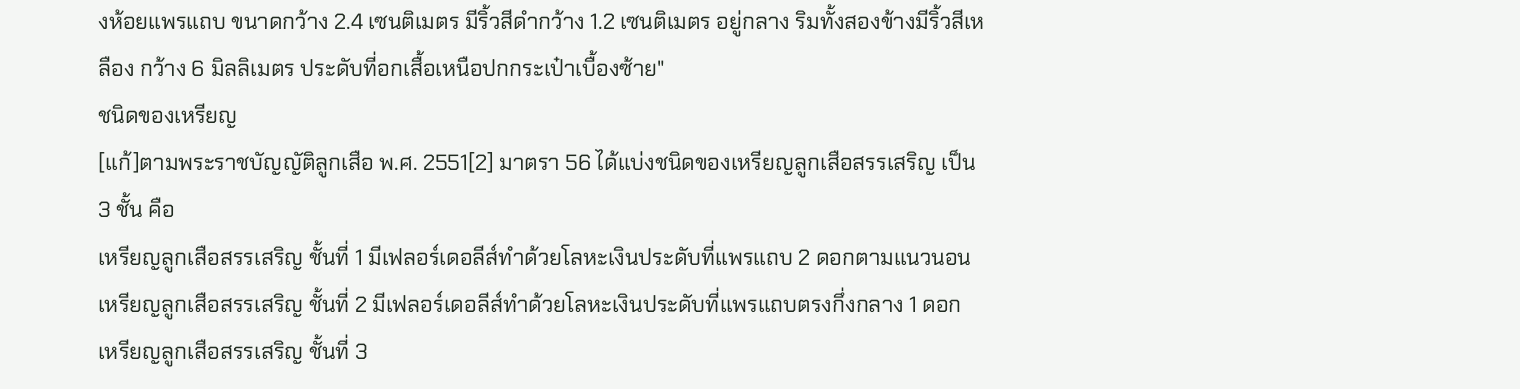งห้อยแพรแถบ ขนาดกว้าง 2.4 เซนติเมตร มีริ้วสีดำกว้าง 1.2 เซนติเมตร อยู่กลาง ริมทั้งสองข้างมีริ้วสีเหลือง กว้าง 6 มิลลิเมตร ประดับที่อกเสื้อเหนือปกกระเป๋าเบื้องซ้าย"
ชนิดของเหรียญ
[แก้]ตามพระราชบัญญัติลูกเสือ พ.ศ. 2551[2] มาตรา 56 ได้แบ่งชนิดของเหรียญลูกเสือสรรเสริญ เป็น 3 ชั้น คือ
เหรียญลูกเสือสรรเสริญ ชั้นที่ 1 มีเฟลอร์เดอลีส์ทำด้วยโลหะเงินประดับที่แพรแถบ 2 ดอกตามแนวนอน
เหรียญลูกเสือสรรเสริญ ชั้นที่ 2 มีเฟลอร์เดอลีส์ทำด้วยโลหะเงินประดับที่แพรแถบตรงกึ่งกลาง 1 ดอก
เหรียญลูกเสือสรรเสริญ ชั้นที่ 3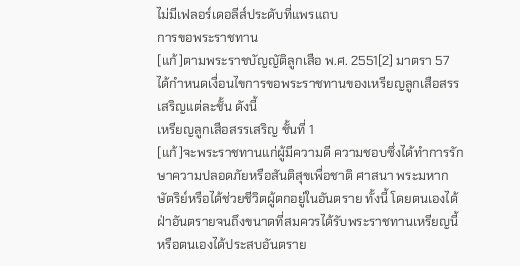ไม่มีเฟลอร์เดอลีส์ประดับที่แพรแถบ
การขอพระราชทาน
[แก้]ตามพระราชบัญญัติลูกเสือ พ.ศ. 2551[2] มาตรา 57 ได้กำหนดเงื่อนไขการขอพระราชทานของเหรียญลูกเสือสรรเสริญแต่ละชั้น ดังนี้
เหรียญลูกเสือสรรเสริญ ชั้นที่ 1
[แก้]จะพระราชทานแก่ผู้มีความดี ความชอบซึ่งได้ทำการรักษาความปลอดภัยหรือสันติสุขเพื่อชาติ ศาสนา พระมหากษัตริย์หรือได้ช่วยชีวิตผู้ตกอยู่ในอันตราย ทั้งนี้ โดยตนเองได้ฝ่าอันตรายจนถึงขนาดที่สมควรได้รับพระราชทานเหรียญนี้ หรือตนเองได้ประสบอันตราย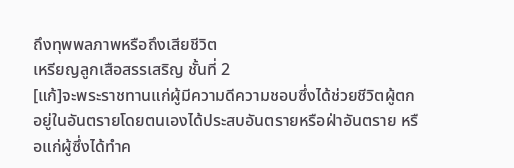ถึงทุพพลภาพหรือถึงเสียชีวิต
เหรียญลูกเสือสรรเสริญ ชั้นที่ 2
[แก้]จะพระราชทานแก่ผู้มีความดีความชอบซึ่งได้ช่วยชีวิตผู้ตกอยู่ในอันตรายโดยตนเองได้ประสบอันตรายหรือฝ่าอันตราย หรือแก่ผู้ซึ่งได้ทำค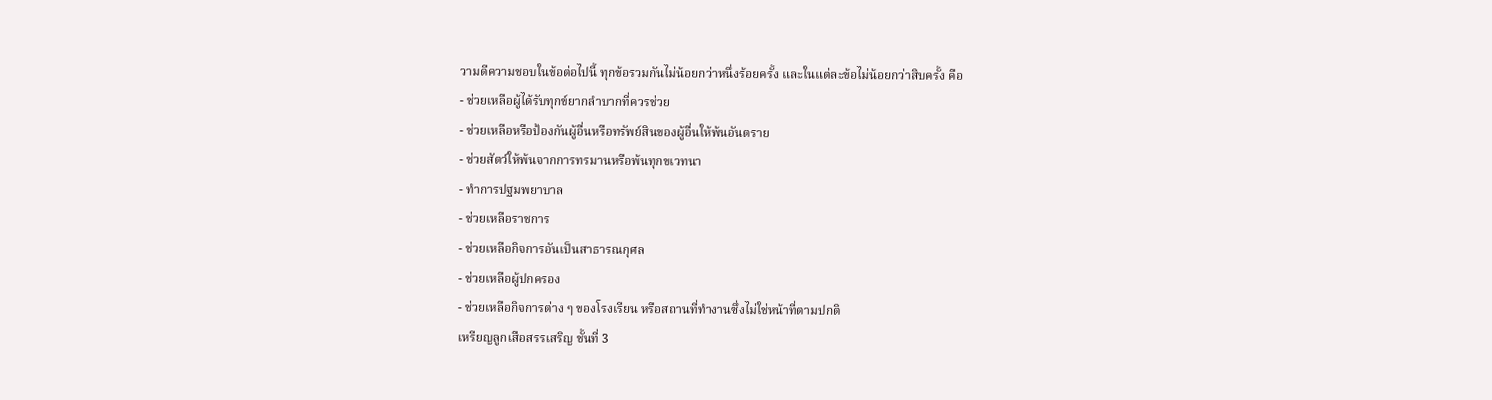วามดีความชอบในข้อต่อไปนี้ ทุกข้อรวมกันไม่น้อยกว่าหนึ่งร้อยครั้ง และในแต่ละข้อไม่น้อยกว่าสิบครั้ง คือ
- ช่วยเหลือผู้ได้รับทุกข์ยากลำบากที่ควรช่วย
- ช่วยเหลือหรือป้องกันผู้อื่นหรือทรัพย์สินของผู้อื่นให้พ้นอันตราย
- ช่วยสัตว์ให้พ้นจากการทรมานหรือพ้นทุกขเวทนา
- ทำการปฐมพยาบาล
- ช่วยเหลือราชการ
- ช่วยเหลือกิจการอันเป็นสาธารณกุศล
- ช่วยเหลือผู้ปกครอง
- ช่วยเหลือกิจการต่าง ๆ ของโรงเรียน หรือสถานที่ทำงานซึ่งไม่ใช่หน้าที่ตามปกติ
เหรียญลูกเสือสรรเสริญ ชั้นที่ 3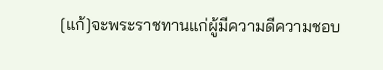[แก้]จะพระราชทานแก่ผู้มีความดีความชอบ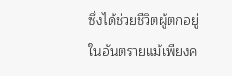ซึ่งได้ช่วยชีวิตผู้ตกอยู่ในอันตรายแม้เพียงค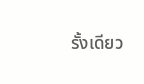รั้งเดียว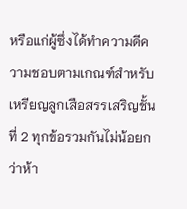หรือแก่ผู้ซึ่งได้ทำความดีความชอบตามเกณฑ์สำหรับเหรียญลูกเสือสรรเสริญชั้นที่ 2 ทุกข้อรวมกันไม่น้อยกว่าห้า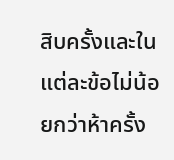สิบครั้งและในแต่ละข้อไม่น้อยกว่าห้าครั้ง